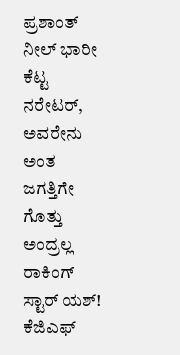ಪ್ರಶಾಂತ್‌ ನೀಲ್ ಭಾರೀ ಕೆಟ್ಟ ನರೇಟರ್, ಅವರೇನು ಅಂತ ಜಗತ್ತಿಗೇ ಗೊತ್ತು ಅಂದ್ರಲ್ಲ ರಾಕಿಂಗ್ ಸ್ಟಾರ್ ಯಶ್‌! ಕೆಜಿಎಫ್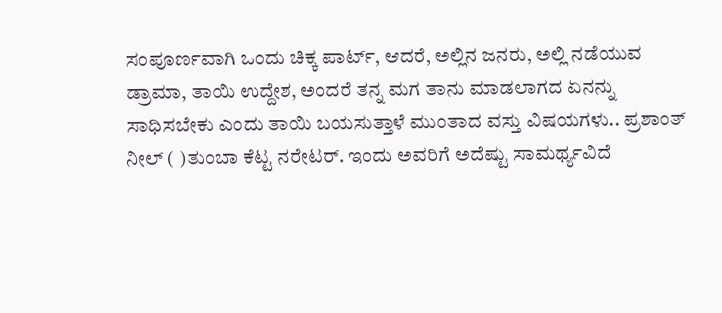ಸಂಪೂರ್ಣವಾಗಿ ಒಂದು ಚಿಕ್ಕ ಪಾರ್ಟ್, ಆದರೆ, ಅಲ್ಲಿನ ಜನರು, ಅಲ್ಲಿ ನಡೆಯುವ ಡ್ರಾಮಾ, ತಾಯಿ ಉದ್ದೇಶ, ಅಂದರೆ ತನ್ನ ಮಗ ತಾನು ಮಾಡಲಾಗದ ಏನನ್ನು ಸಾಧಿಸಬೇಕು ಎಂದು ತಾಯಿ ಬಯಸುತ್ತಾಳೆ ಮುಂತಾದ ವಸ್ತು ವಿಷಯಗಳು.. ಪ್ರಶಾಂತ್ ನೀಲ್ ( )ತುಂಬಾ ಕೆಟ್ಟ ನರೇಟರ್. ಇಂದು ಅವರಿಗೆ ಅದೆಷ್ಟು ಸಾಮರ್ಥ್ಯವಿದೆ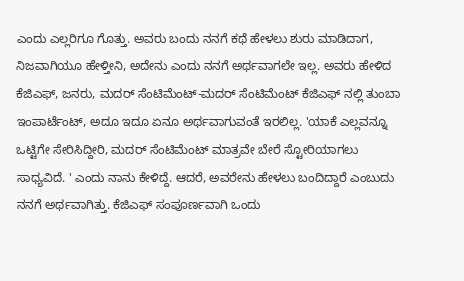ಎಂದು ಎಲ್ಲರಿಗೂ ಗೊತ್ತು. ಅವರು ಬಂದು ನನಗೆ ಕಥೆ ಹೇಳಲು ಶುರು ಮಾಡಿದಾಗ, ನಿಜವಾಗಿಯೂ ಹೇಳ್ತೀನಿ, ಅದೇನು ಎಂದು ನನಗೆ ಅರ್ಥವಾಗಲೇ ಇಲ್ಲ. ಅವರು ಹೇಳಿದ ಕೆಜಿಎಫ್, ಜನರು, ಮದರ್ ಸೆಂಟಿಮೆಂಟ್-ಮದರ್ ಸೆಂಟಿಮೆಂಟ್ ಕೆಜಿಎಫ್ ನಲ್ಲಿ ತುಂಬಾ ಇಂಪಾರ್ಟೆಂಟ್, ಅದೂ ಇದೂ ಏನೂ ಅರ್ಥವಾಗುವಂತೆ ಇರಲಿಲ್ಲ. 'ಯಾಕೆ ಎಲ್ಲವನ್ನೂ ಒಟ್ಟಿಗೇ ಸೇರಿಸಿದ್ದೀರಿ, ಮದರ್ ಸೆಂಟಿಮೆಂಟ್‌ ಮಾತ್ರವೇ ಬೇರೆ ಸ್ಟೋರಿಯಾಗಲು ಸಾಧ್ಯವಿದೆ. ' ಎಂದು ನಾನು ಕೇಳಿದ್ದೆ. ಆದರೆ, ಅವರೇನು ಹೇಳಲು ಬಂದಿದ್ದಾರೆ ಎಂಬುದು ನನಗೆ ಅರ್ಥವಾಗಿತ್ತು. ಕೆಜಿಎಫ್ ಸಂಪೂರ್ಣವಾಗಿ ಒಂದು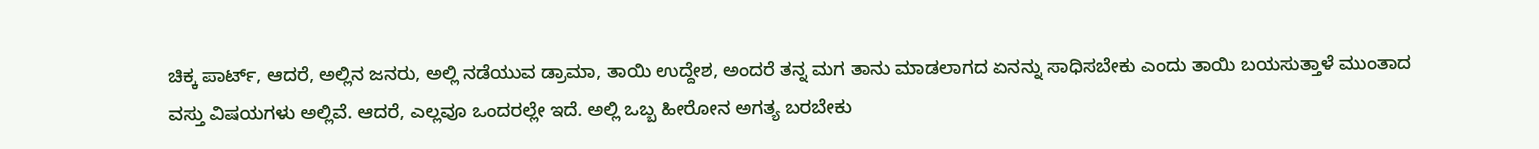ಚಿಕ್ಕ ಪಾರ್ಟ್, ಆದರೆ, ಅಲ್ಲಿನ ಜನರು, ಅಲ್ಲಿ ನಡೆಯುವ ಡ್ರಾಮಾ, ತಾಯಿ ಉದ್ದೇಶ, ಅಂದರೆ ತನ್ನ ಮಗ ತಾನು ಮಾಡಲಾಗದ ಏನನ್ನು ಸಾಧಿಸಬೇಕು ಎಂದು ತಾಯಿ ಬಯಸುತ್ತಾಳೆ ಮುಂತಾದ ವಸ್ತು ವಿಷಯಗಳು ಅಲ್ಲಿವೆ. ಆದರೆ, ಎಲ್ಲವೂ ಒಂದರಲ್ಲೇ ಇದೆ. ಅಲ್ಲಿ ಒಬ್ಬ ಹೀರೋನ ಅಗತ್ಯ ಬರಬೇಕು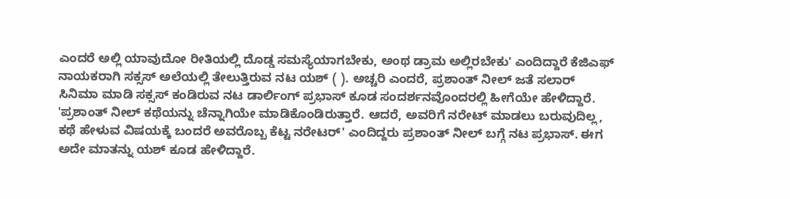ಎಂದರೆ ಅಲ್ಲಿ ಯಾವುದೋ ರೀತಿಯಲ್ಲಿ ದೊಡ್ಡ ಸಮಸ್ಯೆಯಾಗಬೇಕು, ಅಂಥ ಡ್ರಾಮ ಅಲ್ಲಿರಬೇಕು' ಎಂದಿದ್ದಾರೆ ಕೆಜಿಎಫ್ ನಾಯಕರಾಗಿ ಸಕ್ಸಸ್ ಅಲೆಯಲ್ಲಿ ತೇಲುತ್ತಿರುವ ನಟ ಯಶ್ ( ). ಅಚ್ಚರಿ ಎಂದರೆ, ಪ್ರಶಾಂತ್ ನೀಲ್ ಜತೆ ಸಲಾರ್ ಸಿನಿಮಾ ಮಾಡಿ ಸಕ್ಸಸ್ ಕಂಡಿರುವ ನಟ ಡಾರ್ಲಿಂಗ್ ಪ್ರಭಾಸ್ ಕೂಡ ಸಂದರ್ಶನವೊಂದರಲ್ಲಿ ಹೀಗೆಯೇ ಹೇಳಿದ್ದಾರೆ. 'ಪ್ರಶಾಂತ್‌ ನೀಲ್ ಕಥೆಯನ್ನು ಚೆನ್ನಾಗಿಯೇ ಮಾಡಿಕೊಂಡಿರುತ್ತಾರೆ. ಆದರೆ, ಅವರಿಗೆ ನರೇಟ್ ಮಾಡಲು ಬರುವುದಿಲ್ಲ, ಕಥೆ ಹೇಳುವ ವಿಷಯಕ್ಕೆ ಬಂದರೆ ಅವರೊಬ್ಬ ಕೆಟ್ಟ ನರೇಟರ್' ಎಂದಿದ್ದರು ಪ್ರಶಾಂತ್ ನೀಲ್ ಬಗ್ಗೆ ನಟ ಪ್ರಭಾಸ್. ಈಗ ಅದೇ ಮಾತನ್ನು ಯಶ್ ಕೂಡ ಹೇಳಿದ್ದಾರೆ.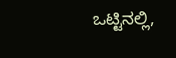ಒಟ್ಟಿನಲ್ಲಿ,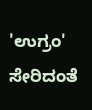'ಉಗ್ರಂ' ಸೇರಿದಂತೆ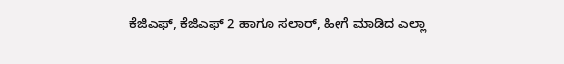ಕೆಜಿಎಫ್‌, ಕೆಜಿಎಫ್ 2 ಹಾಗೂ ಸಲಾರ್, ಹೀಗೆ ಮಾಡಿದ ಎಲ್ಲಾ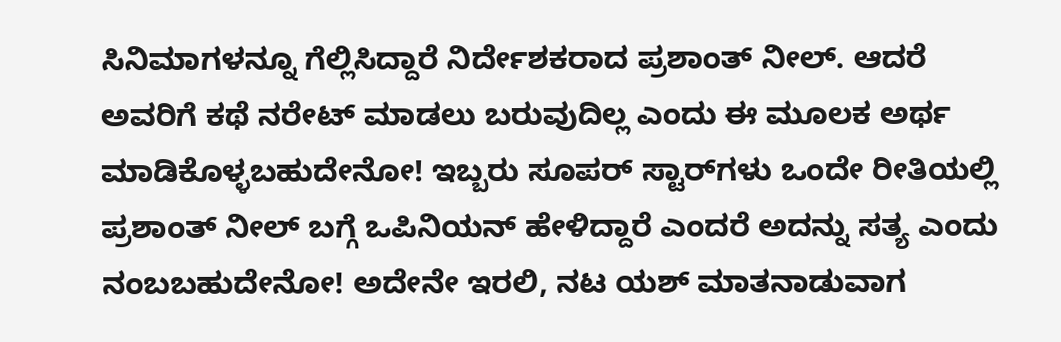ಸಿನಿಮಾಗಳನ್ನೂ ಗೆಲ್ಲಿಸಿದ್ದಾರೆ ನಿರ್ದೇಶಕರಾದ ಪ್ರಶಾಂತ್ ನೀಲ್. ಆದರೆ ಅವರಿಗೆ ಕಥೆ ನರೇಟ್ ಮಾಡಲು ಬರುವುದಿಲ್ಲ ಎಂದು ಈ ಮೂಲಕ ಅರ್ಥ ಮಾಡಿಕೊಳ್ಳಬಹುದೇನೋ! ಇಬ್ಬರು ಸೂಪರ್ ಸ್ಟಾರ್‌ಗಳು ಒಂದೇ ರೀತಿಯಲ್ಲಿ ಪ್ರಶಾಂತ್‌ ನೀಲ್ ಬಗ್ಗೆ ಒಪಿನಿಯನ್ ಹೇಳಿದ್ದಾರೆ ಎಂದರೆ ಅದನ್ನು ಸತ್ಯ ಎಂದು ನಂಬಬಹುದೇನೋ! ಅದೇನೇ ಇರಲಿ, ನಟ ಯಶ್ ಮಾತನಾಡುವಾಗ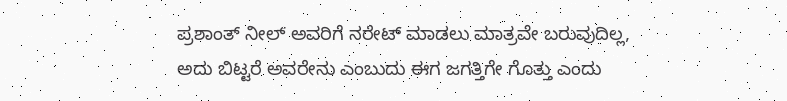ಪ್ರಶಾಂತ್‌ ನೀಲ್ ಅವರಿಗೆ ನರೇಟ್ ಮಾಡಲು ಮಾತ್ರವೇ ಬರುವುದಿಲ್ಲ, ಅದು ಬಿಟ್ಟರೆ ಅವರೇನು ಎಂಬುದು ಈಗ ಜಗತ್ತಿಗೇ ಗೊತ್ತು ಎಂದು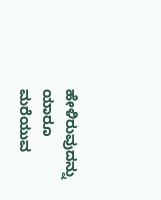ಹೇಳಿರುವುದನ್ನು ಯಾರೂ ಮರೆಯುವ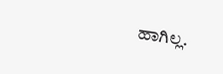ಹಾಗಿಲ್ಲ.